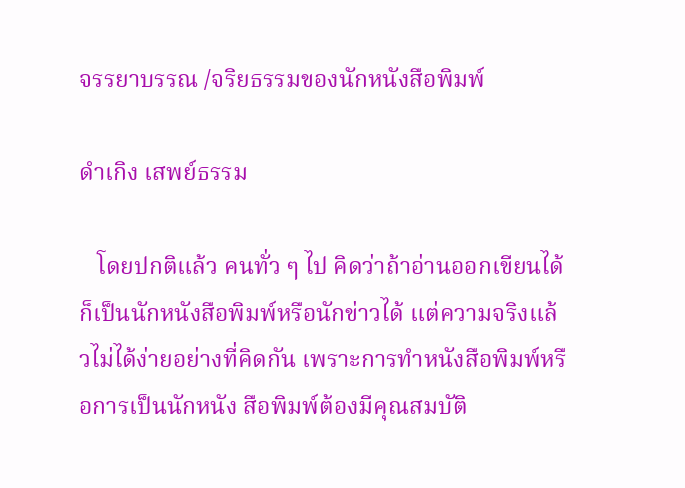จรรยาบรรณ /จริยธรรมของนักหนังสือพิมพ์

ดำเกิง เสพย์ธรรม

   โดยปกติแล้ว คนทั่ว ๆ ไป คิดว่าถ้าอ่านออกเขียนได้ ก็เป็นนักหนังสือพิมพ์หรือนักข่าวได้ แต่ความจริงแล้วไม่ได้ง่ายอย่างที่คิดกัน เพราะการทำหนังสือพิมพ์หรือการเป็นนักหนัง สือพิมพ์ต้องมีคุณสมบัติ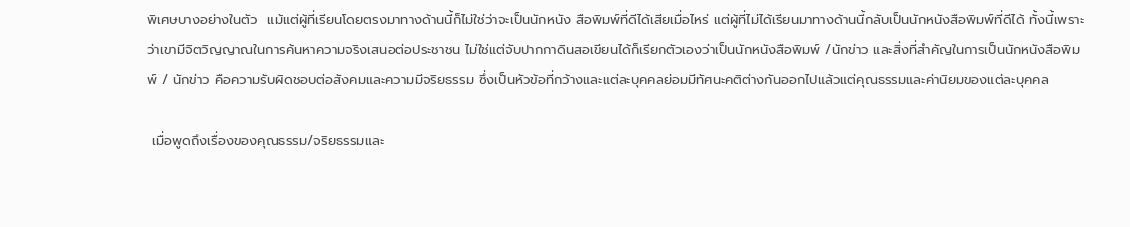พิเศษบางอย่างในตัว  แม้แต่ผู้ที่เรียนโดยตรงมาทางด้านนี้ก็ไม่ใช่ว่าจะเป็นนักหนัง สือพิมพ์ที่ดีได้เสียเมื่อไหร่ แต่ผู้ที่ไม่ได้เรียนมาทางด้านนี้กลับเป็นนักหนังสือพิมพ์ที่ดีได้ ทั้งนี้เพราะว่าเขามีจิตวิญญาณในการค้นหาความจริงเสนอต่อประชาชน ไม่ใช่แต่จับปากกาดินสอเขียนได้ก็เรียกตัวเองว่าเป็นนักหนังสือพิมพ์ /นักข่าว และสิ่งที่สำคัญในการเป็นนักหนังสือพิมพ์ / นักข่าว คือความรับผิดชอบต่อสังคมและความมีจริยธรรม ซึ่งเป็นหัวข้อที่กว้างและแต่ละบุคคลย่อมมีทัศนะคติต่างกันออกไปแล้วแต่คุณธรรมและค่านิยมของแต่ละบุคคล

 เมื่อพูดถึงเรื่องของคุณธรรม/จริยธรรมและ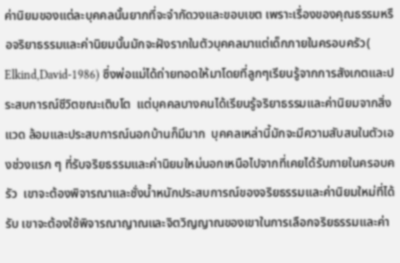ค่านิยมของแต่ละบุคคลนั้นยากที่จะจำกัดวงและขอบเขต เพราะเรื่องของคุณธรรมหรือจริยาธรรมและค่านิยมนั้นมักจะฝังรากในตัวบุคคลมาแต่เด็กภายในครอบครัว( Elkind,David-1986) ซึ่งพ่อแม่ได้ถ่ายทอดให้มาโดยที่ลูกๆเรียนรู้จากการสังเกตและประสบการณ์ชีวิตขณะเติบโต  แต่บุคคลบางคนได้เรียนรู้จริยาธรรมและค่านิยมจากสิ่งแวด ล้อมและประสบการณ์นอกบ้านก็มีมาก  บุคคลเหล่านี้มักจะมีความสับสนในตัวเองช่วงแรก ๆ ที่รับจริยธรรมและค่านิยมใหม่นอกเหนือไปจากที่เคยได้รับภายในครอบครัว  เขาจะต้องพิจารณาและชั่งน้ำหนักประสบการณ์ของจริยธรรมและค่านิยมใหม่ที่ได้รับ เขาจะต้องใช้พิจารณาญาณและจิตวิญญาณของเขาในการเลือกจริยธรรมและค่า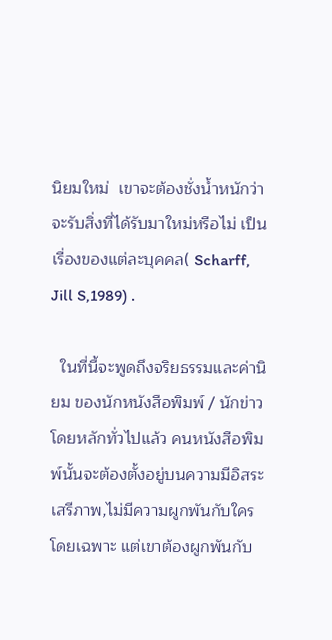นิยมใหม่  เขาจะต้องชั่งน้ำหนักว่าจะรับสิ่งที่ได้รับมาใหม่หรือไม่ เป็นเรื่องของแต่ละบุคคล( Scharff, Jill S,1989) .

  ในที่นี้จะพูดถึงจริยธรรมและค่านิยม ของนักหนังสือพิมพ์ / นักข่าว  โดยหลักทั่วไปแล้ว คนหนังสือพิมพ์นั้นจะต้องตั้งอยู่บนความมีอิสระเสรีภาพ,ไม่มีความผูกพันกับใครโดยเฉพาะ แต่เขาต้องผูกพันกับ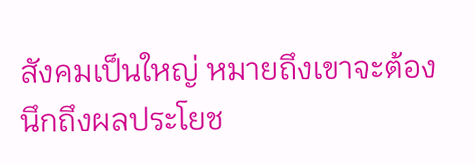สังคมเป็นใหญ่ หมายถึงเขาจะต้องนึกถึงผลประโยช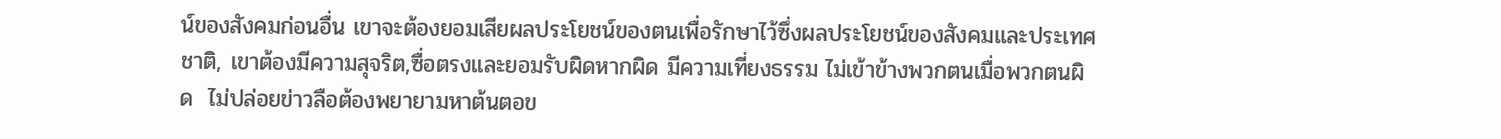น์ของสังคมก่อนอื่น เขาจะต้องยอมเสียผลประโยชน์ของตนเพื่อรักษาไว้ซึ่งผลประโยชน์ของสังคมและประเทศชาติ, เขาต้องมีความสุจริต,ซื่อตรงและยอมรับผิดหากผิด มีความเที่ยงธรรม ไม่เข้าข้างพวกตนเมื่อพวกตนผิด  ไม่ปล่อยข่าวลือต้องพยายามหาต้นตอข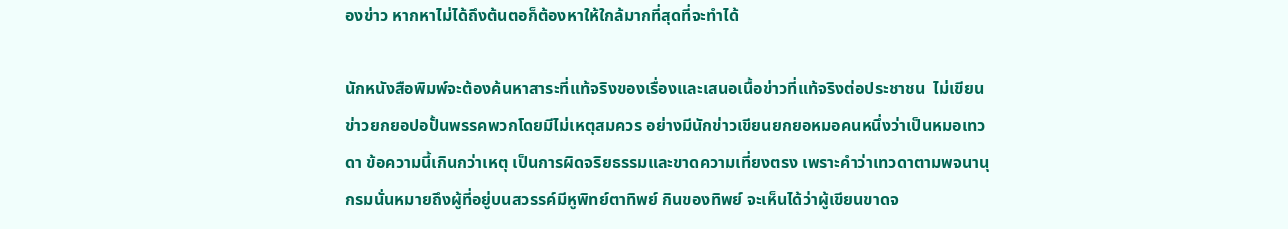องข่าว หากหาไม่ได้ถึงต้นตอก็ต้องหาให้ใกล้มากที่สุดที่จะทำได้

นักหนังสือพิมพ์จะต้องค้นหาสาระที่แท้จริงของเรื่องและเสนอเนื้อข่าวที่แท้จริงต่อประชาชน  ไม่เขียนข่าวยกยอปอปั้นพรรคพวกโดยมีไม่เหตุสมควร อย่างมีนักข่าวเขียนยกยอหมอคนหนึ่งว่าเป็นหมอเทวดา ข้อความนี้เกินกว่าเหตุ เป็นการผิดจริยธรรมและขาดความเที่ยงตรง เพราะคำว่าเทวดาตามพจนานุกรมนั่นหมายถึงผู้ที่อยู่บนสวรรค์มีหูพิทย์ตาทิพย์ กินของทิพย์ จะเห็นได้ว่าผู้เขียนขาดจ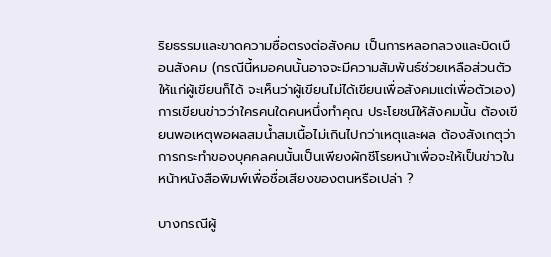ริยธรรมและขาดความซื่อตรงต่อสังคม เป็นการหลอกลวงและบิดเบือนสังคม (กรณีนี้หมอคนนั้นอาจจะมีความสัมพันธ์ช่วยเหลือส่วนตัวให้แก่ผู้เขียนก็ได้ จะเห็นว่าผู้เขียนไม่ได้เขียนเพื่อสังคมแต่เพื่อตัวเอง)  การเขียนข่าวว่าใครคนใดคนหนึ่งทำคุณ ประโยชน์ให้สังคมนั้น ต้องเขียนพอเหตุพอผลสมน้ำสมเนื้อไม่เกินไปกว่าเหตุและผล ต้องสังเกตุว่าการกระทำของบุคคลคนนั้นเป็นเพียงผักชีโรยหน้าเพื่อจะให้เป็นข่าวในหน้าหนังสือพิมพ์เพื่อชื่อเสียงของตนหรือเปล่า ?

บางกรณีผู้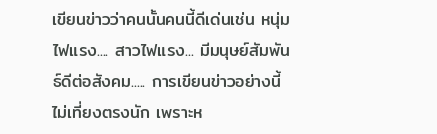เขียนข่าวว่าคนนั้นคนนี้ดีเด่นเช่น หนุ่มไฟแรง.... สาวไฟแรง... มีมนุษย์สัมพันธ์ดีต่อสังคม..... การเขียนข่าวอย่างนี้ไม่เที่ยงตรงนัก เพราะห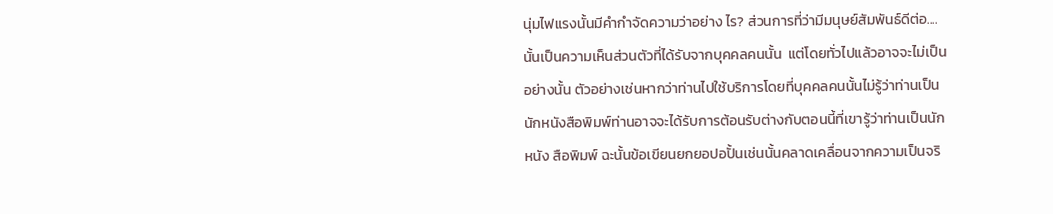นุ่มไฟแรงนั้นมีคำกำจัดความว่าอย่าง ไร? ส่วนการที่ว่ามีมนุษย์สัมพันธ์ดีต่อ.... นั้นเป็นความเห็นส่วนตัวที่ได้รับจากบุคคลคนนั้น  แต่โดยทั่วไปแล้วอาจจะไม่เป็นอย่างนั้น ตัวอย่างเช่นหากว่าท่านไปใช้บริการโดยที่บุคคลคนนั้นไม่รู้ว่าท่านเป็นนักหนังสือพิมพ์ท่านอาจจะได้รับการต้อนรับต่างกับตอนนี้ที่เขารู้ว่าท่านเป็นนักหนัง สือพิมพ์ ฉะนั้นข้อเขียนยกยอปอปั้นเช่นนั้นคลาดเคลื่อนจากความเป็นจริ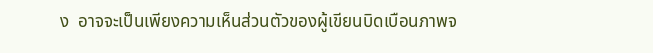ง  อาจจะเป็นเพียงความเห็นส่วนตัวของผู้เขียนบิดเบือนภาพจ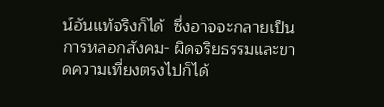น์อันแท้จริงก็ได้  ซึ่งอาจจะกลายเป็นการหลอกสังคม- ผิดจริยธรรมและขาดความเที่ยงตรงไปก็ได้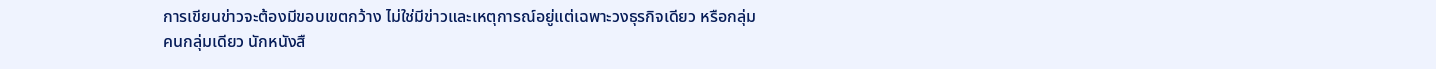การเขียนข่าวจะต้องมีขอบเขตกว้าง ไม่ใช่มีข่าวและเหตุการณ์อยู่แต่เฉพาะวงธุรกิจเดียว หรือกลุ่มคนกลุ่มเดียว นักหนังสื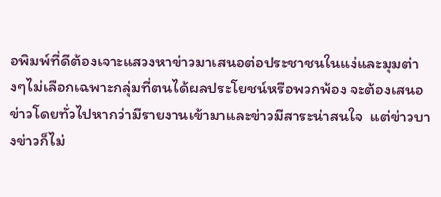อพิมพ์ที่ดีต้องเจาะแสวงหาข่าวมาเสนอต่อประชาชนในแง่และมุมต่างๆไม่เลือกเฉพาะกลุ่มที่ตนได้ผลประโยชน์หรือพวกพ้อง จะต้องเสนอข่าวโดยทั่วไปหากว่ามีรายงานเข้ามาและข่าวมีสาระน่าสนใจ  แต่ข่าวบางข่าวก็ไม่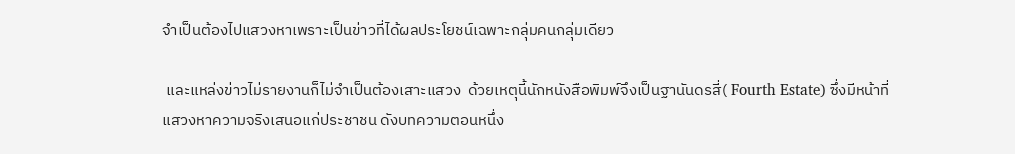จำเป็นต้องไปแสวงหาเพราะเป็นข่าวที่ได้ผลประโยชน์เฉพาะกลุ่มคนกลุ่มเดียว

 และแหล่งข่าวไม่รายงานก็ไม่จำเป็นต้องเสาะแสวง  ด้วยเหตุนี้นักหนังสือพิมพ์จึงเป็นฐานันดรสี่( Fourth Estate) ซึ่งมีหน้าที่แสวงหาความจริงเสนอแก่ประชาชน ดังบทความตอนหนึ่ง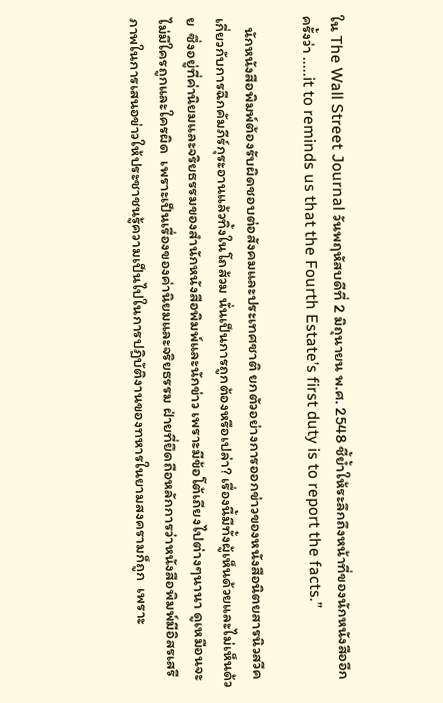ใน The Wall Street Journal วันพฤหัสบดีที่ 2 มิถุนายน พ.ศ. 2548 ชี้ย้ำให้ระลึกถึงหน้าที่ของนักหนังสืออีกครั้งว่า .....it to reminds us that the Fourth Estate’s first duty is to report the facts.”

   นักหนังสือพิมพ์ต้องรับผิดชอบต่อสังคมและประเทศชาติ ยกตัวอย่างการออกข่าวของหนังสือนิตยสารนิวสวีค เกี่ยวกับการฉีกคัมภีร์กุระอานแล้วทิ้งในโถส้วม นั่นเป็นการถูกต้องหรือเปล่า? เรื่องนี้มีทั้งผู้เห็นด้วยและไม่เห็นด้วย  ซึ่งอยู่ที่ค่านิยมและจริยธรรมของสำนักหนังสือพิมพ์และนักข่าว เพราะมีข้อโต้เถียงไปต่างๆนานา ดูเหมือนจะไม่มีใครถูกและใครผิด  เพราะเป็นเรื่องของค่านิยมและจริยธรรม ฝ่ายที่ยึดถือหลักการว่าหนังสือพิมพ์มีอิสรเสรีภาพในการเสนอข่าวให้ประชาชนรู้ความเป็นไปในการปฏิบัติงานของทหารในยามสงครามก็ถูก  เพราะ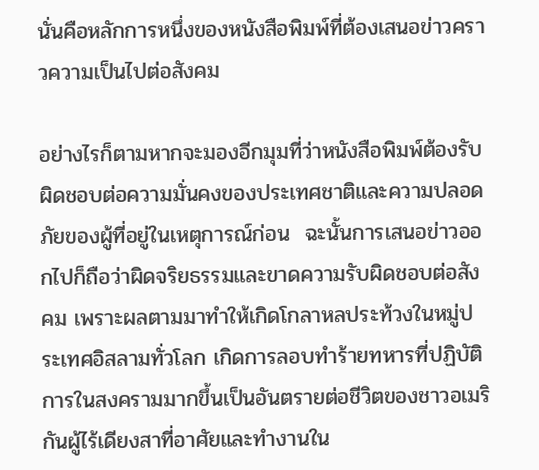นั่นคือหลักการหนึ่งของหนังสือพิมพ์ที่ต้องเสนอข่าวคราวความเป็นไปต่อสังคม

อย่างไรก็ตามหากจะมองอีกมุมที่ว่าหนังสือพิมพ์ต้องรับผิดชอบต่อความมั่นคงของประเทศชาติและความปลอดภัยของผู้ที่อยู่ในเหตุการณ์ก่อน  ฉะนั้นการเสนอข่าวออกไปก็ถือว่าผิดจริยธรรมและขาดความรับผิดชอบต่อสังคม เพราะผลตามมาทำให้เกิดโกลาหลประท้วงในหมู่ประเทศอิสลามทั่วโลก เกิดการลอบทำร้ายทหารที่ปฏิบัติการในสงครามมากขึ้นเป็นอันตรายต่อชีวิตของชาวอเมริกันผู้ไร้เดียงสาที่อาศัยและทำงานใน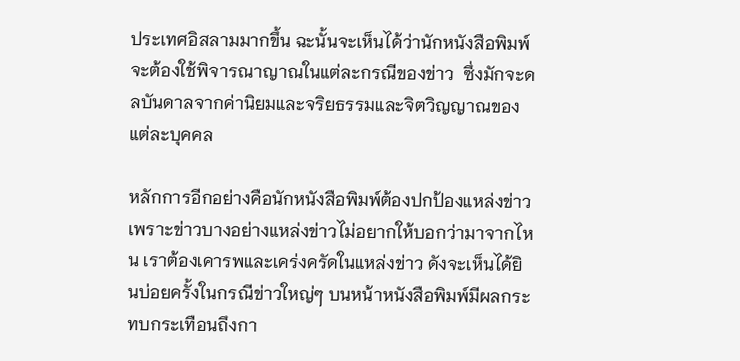ประเทศอิสลามมากขึ้น ฉะนั้นจะเห็นได้ว่านักหนังสือพิมพ์จะต้องใช้พิจารณาญาณในแต่ละกรณีของข่าว  ซึ่งมักจะดลบันดาลจากค่านิยมและจริยธรรมและจิตวิญญาณของแต่ละบุคคล

หลักการอีกอย่างคือนักหนังสือพิมพ์ต้องปกป้องแหล่งข่าว  เพราะข่าวบางอย่างแหล่งข่าวไม่อยากให้บอกว่ามาจากไหน เราต้องเคารพและเคร่งครัดในแหล่งข่าว ดังจะเห็นได้ยินบ่อยครั้งในกรณีข่าวใหญ่ๆ บนหน้าหนังสือพิมพ์มีผลกระทบกระเทือนถึงกา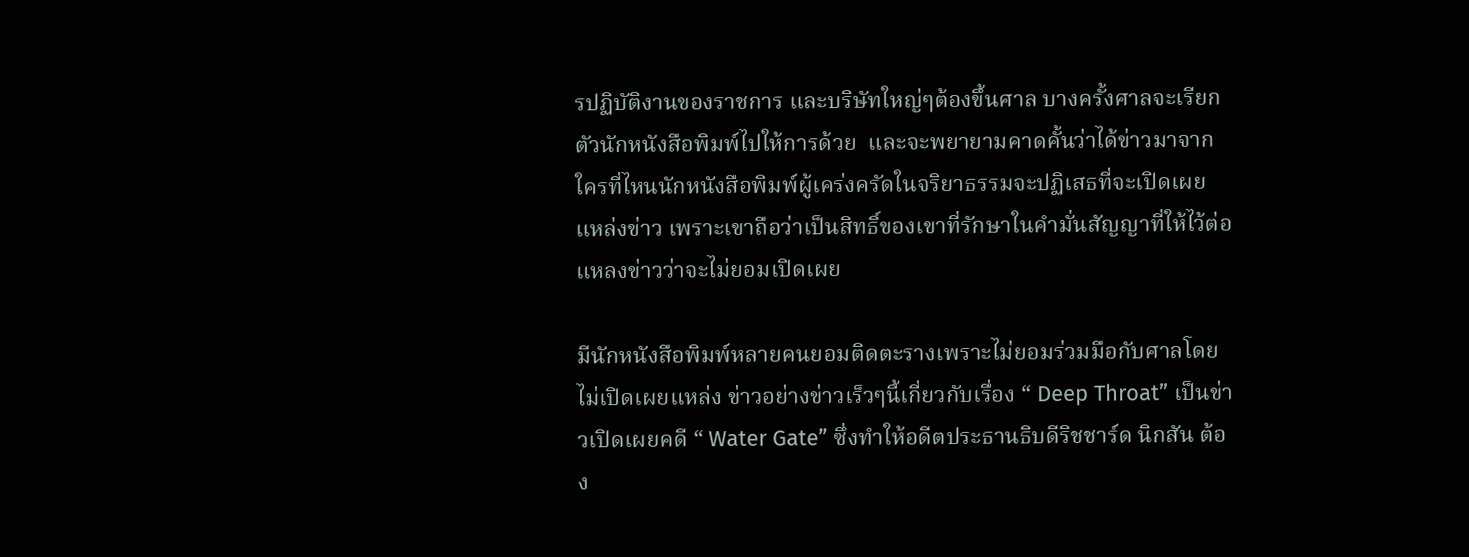รปฏิบัติงานของราชการ และบริษัทใหญ่ๆต้องขึ้นศาล บางครั้งศาลจะเรียกตัวนักหนังสือพิมพ์ไปให้การด้วย  และจะพยายามคาดคั้นว่าได้ข่าวมาจากใครที่ไหนนักหนังสือพิมพ์ผู้เคร่งครัดในจริยาธรรมจะปฏิเสธที่จะเปิดเผยแหล่งข่าว เพราะเขาถือว่าเป็นสิทธิ์ของเขาที่รักษาในคำมั่นสัญญาที่ให้ไว้ต่อแหลงข่าวว่าจะไม่ยอมเปิดเผย

มีนักหนังสือพิมพ์หลายคนยอมติดตะรางเพราะไม่ยอมร่วมมือกับศาลโดยไม่เปิดเผยแหล่ง ข่าวอย่างข่าวเร็วๆนี้เกี่ยวกับเรื่อง “ Deep Throat” เป็นข่าวเปิดเผยคดี “ Water Gate” ซึ่งทำให้อดีตประธานธิบดีริชชาร์ด นิกสัน ต้อง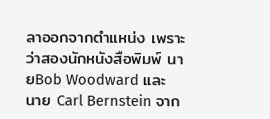ลาออกจากตำแหน่ง เพราะว่าสองนักหนังสือพิมพ์ นายBob Woodward และ นาย Carl Bernstein จาก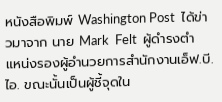หนังสือพิมพ์ Washington Post  ได้ข่าวมาจาก นาย Mark  Felt  ผู้ดำรงตำแหน่งรองผู้อำนวยการสำนักงานเอ็ฟ.บี.ไอ. ขณะนั้นเป็นผู้ชี้จุดใน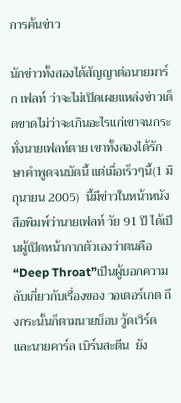การค้นข่าว

นักข่าวทั้งสองได้สัญญาต่อนายมาร์ก เฟลท์ ว่าจะไม่เปิดเผยแหล่งข่าวเด็ดขาดไม่ว่าจะเกินอะไรแก่เขาจนกระทั่งนายเฟลท์ตาย เขาทั้งสองได้รักษาคำพูดจนบัดนี้ แต่เมื่อเร็วๆนี้(1 มิถุนายน 2005)  นี้มีข่าวในหน้าหนังสือพิมพ์ว่านายเฟลท์ วัย 91 ปี ได้เป็นผู้เปิดหน้ากากตัวเองว่าตนคือ “Deep Throat”เป็นผู้บอกความลับเกี่ยวกับเรื่องของ วอเตอร์เกต ถึงกระนั้นก็ตามนายบ็อบ วู้ดเวิร์ด และนายคาร์ล เบิร์นสะตีน  ยัง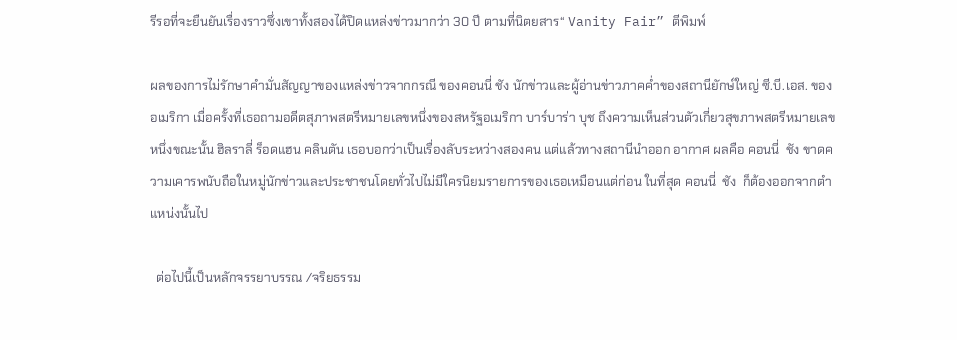รีรอที่จะยืนยันเรื่องราวซึ่งเขาทั้งสองได้ปิดแหล่งข่าวมากว่า 30 ปี ตามที่นิตยสาร“ Vanity Fair” ตีพิมพ์

ผลของการไม่รักษาคำมั่นสัญญาของแหล่งข่าวจากกรณี ของคอนนี่ ชัง นักข่าวและผู้อ่านข่าวภาคค่ำของสถานียักษ์ใหญ่ ซี.บี.เอส. ของอเมริกา เมื่อครั้งที่เธอถามอดีตสุภาพสตรีหมายเลขหนึ่งของสหรัฐอเมริกา บาร์บาร่า บุช ถึงความเห็นส่วนตัวเกี่ยวสุขภาพสตรีหมายเลขหนึ่งขณะนั้น ฮิลราลี่ ร็อดแฮน คลินตัน เธอบอกว่าเป็นเรื่องลับระหว่างสองคน แต่แล้วทางสถานีนำออก อากาศ ผลคือ คอนนี่  ชัง ขาดความเคารพนับถือในหมู่นักข่าวและประชาชนโดยทั่วไปไม่มีใครนิยมรายการของเธอเหมือนแต่ก่อน ในที่สุด คอนนี่  ชัง  ก็ต้องออกจากตำแหน่งนั้นไป

  ต่อไปนี้เป็นหลักจรรยาบรรณ /จริยธรรม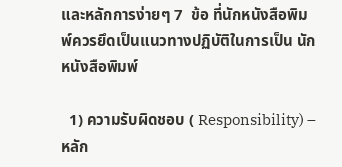และหลักการง่ายๆ 7  ข้อ ที่นักหนังสือพิมพ์ควรยึดเป็นแนวทางปฏิบัติในการเป็น นักหนังสือพิมพ์

  1) ความรับผิดชอบ ( Responsibility) – หลัก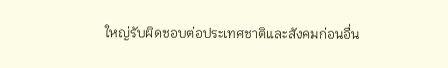ใหญ่รับผิดชอบต่อประเทศชาติและสังคมก่อนอื่น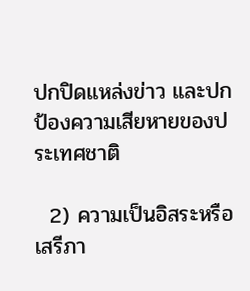ปกปิดแหล่งข่าว และปกป้องความเสียหายของประเทศชาติ

  2) ความเป็นอิสระหรือเสรีภา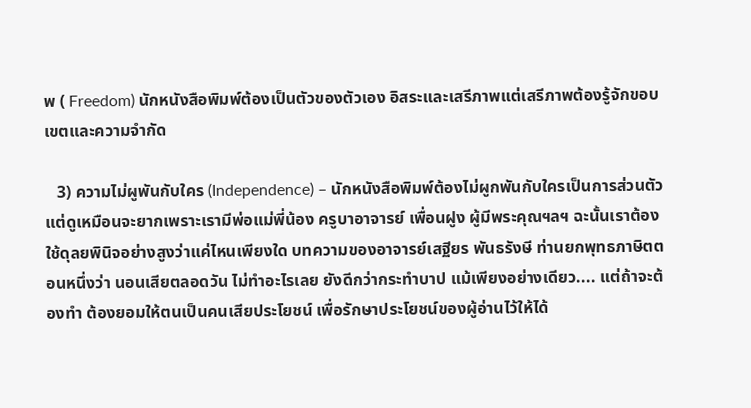พ ( Freedom) นักหนังสือพิมพ์ต้องเป็นตัวของตัวเอง อิสระและเสรีภาพแต่เสรีภาพต้องรู้จักขอบเขตและความจำกัด

   3) ความไม่ผูพันกับใคร (Independence) – นักหนังสือพิมพ์ต้องไม่ผูกพันกับใครเป็นการส่วนตัว แต่ดูเหมือนจะยากเพราะเรามีพ่อแม่พี่น้อง ครูบาอาจารย์ เพื่อนฝูง ผู้มีพระคุณฯลฯ ฉะนั้นเราต้องใช้ดุลยพินิจอย่างสูงว่าแค่ไหนเพียงใด บทความของอาจารย์เสฐียร พันธรังษี ท่านยกพุทธภาษิตตอนหนึ่งว่า นอนเสียตลอดวัน ไม่ทำอะไรเลย ยังดีกว่ากระทำบาป แม้เพียงอย่างเดียว.... แต่ถ้าจะต้องทำ ต้องยอมให้ตนเป็นคนเสียประโยชน์ เพื่อรักษาประโยชน์ของผู้อ่านไว้ให้ได้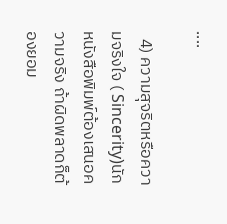....

  4) ความสุจริตหรือความจริงใจ ( Sincerity)นักหนังสือพิมพ์ต้องเสนอความจริง ถ้าผิดพลาดก็ต้องยอม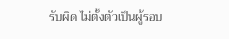รับผิด ไม่ตั้งตัวเป็นผู้รอบ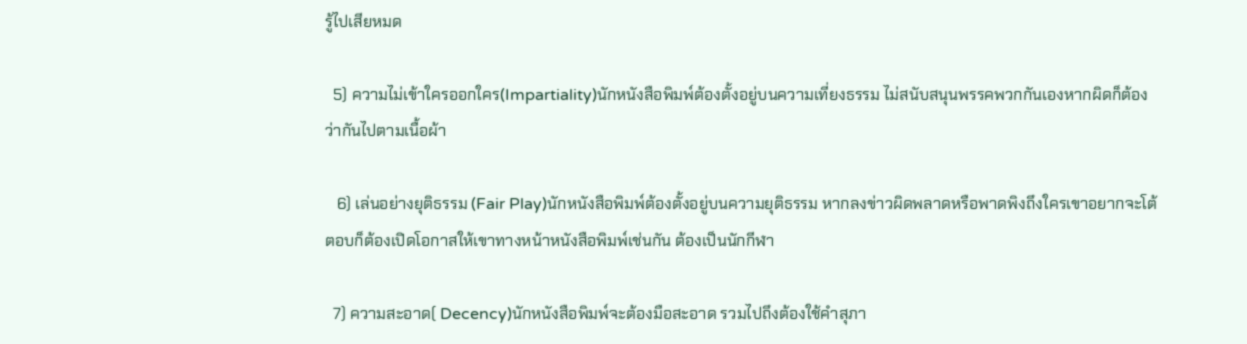รู้ไปเสียหมด

  5) ความไม่เข้าใครออกใคร(Impartiality)นักหนังสือพิมพ์ต้องตั้งอยู่บนความเที่ยงธรรม ไม่สนับสนุนพรรคพวกกันเองหากผิดก็ต้องว่ากันไปตามเนื้อผ้า

   6) เล่นอย่างยุติธรรม (Fair Play)นักหนังสือพิมพ์ต้องตั้งอยู่บนความยุติธรรม หากลงข่าวผิดพลาดหรือพาดพิงถึงใครเขาอยากจะโต้ตอบก็ต้องเปิดโอกาสให้เขาทางหน้าหนังสือพิมพ์เช่นกัน ต้องเป็นนักกีฬา

  7) ความสะอาด( Decency)นักหนังสือพิมพ์จะต้องมือสะอาด รวมไปถึงต้องใช้คำสุภา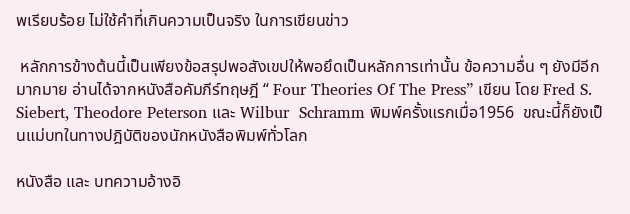พเรียบร้อย ไม่ใช้คำที่เกินความเป็นจริง ในการเขียนข่าว

 หลักการข้างต้นนี้เป็นเพียงข้อสรุปพอสังเขปให้พอยึดเป็นหลักการเท่านั้น ข้อความอื่น ๆ ยังมีอีกมากมาย อ่านได้จากหนังสือคัมภีร์ทฤษฎี “ Four Theories Of The Press” เขียน โดย Fred S. Siebert, Theodore Peterson และ Wilbur  Schramm พิมพ์ครั้งแรกเมื่อ1956  ขณะนี้ก็ยังเป็นแม่บทในทางปฎิบัติของนักหนังสือพิมพ์ทั่วโลก

หนังสือ และ บทความอ้างอิ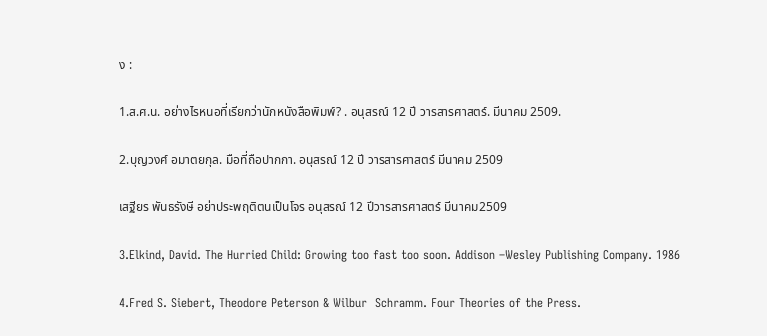ง :

1.ส.ศ.น. อย่างไรหนอที่เรียกว่านักหนังสือพิมพ์? . อนุสรณ์ 12 ปี วารสารศาสตร์. มีนาคม 2509.

2.บุญวงศ์ อมาตยกุล. มือที่ถือปากกา. อนุสรณ์ 12 ปี วารสารศาสตร์ มีนาคม 2509

เสฐียร พันธรังษี อย่าประพฤติตนเป็นโจร อนุสรณ์ 12 ปีวารสารศาสตร์ มีนาคม2509

3.Elkind, David. The Hurried Child: Growing too fast too soon. Addison –Wesley Publishing Company. 1986

4.Fred S. Siebert, Theodore Peterson & Wilbur  Schramm. Four Theories of the Press.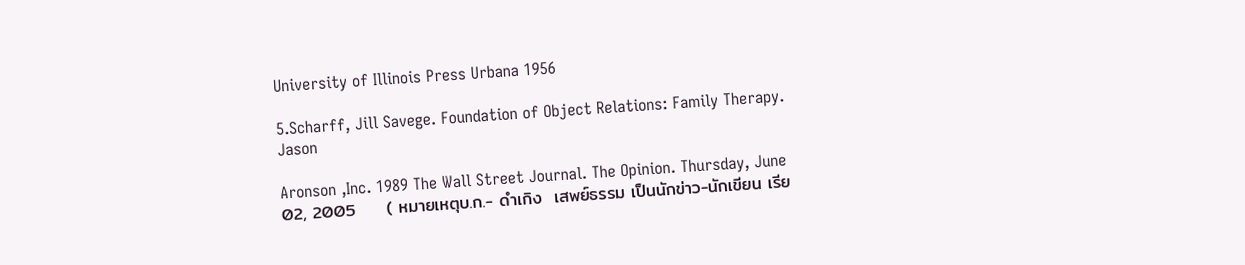University of Illinois Press Urbana 1956

5.Scharff, Jill Savege. Foundation of Object Relations: Family Therapy. Jason

Aronson ,Inc. 1989 The Wall Street Journal. The Opinion. Thursday, June 02, 2005     ( หมายเหตุบ.ก.- ดำเกิง  เสพย์ธรรม เป็นนักข่าว-นักเขียน เรีย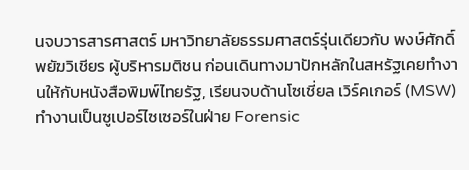นจบวารสารศาสตร์ มหาวิทยาลัยธรรมศาสตร์รุ่นเดียวกับ พงษ์ศักดิ์ พยัฆวิเชียร ผู้บริหารมติชน ก่อนเดินทางมาปักหลักในสหรัฐเคยทำงานให้กับหนังสือพิมพ์ไทยรัฐ, เรียนจบด้านโซเชี่ยล เวิร์คเกอร์ (MSW) ทำงานเป็นซูเปอร์ไซเซอร์ในฝ่าย Forensic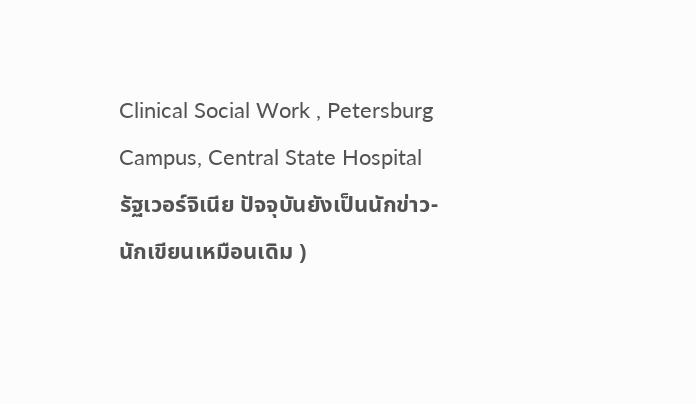Clinical Social Work , Petersburg Campus, Central State Hospital รัฐเวอร์จิเนีย ปัจจุบันยังเป็นนักข่าว-นักเขียนเหมือนเดิม )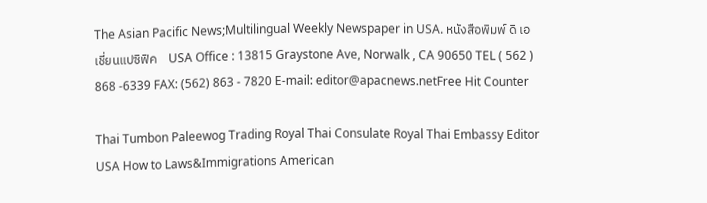The Asian Pacific News;Multilingual Weekly Newspaper in USA. หนังสือพิมพ์ ดิ เอเชี่ยนแปซิฟิค    USA Office : 13815 Graystone Ave, Norwalk , CA 90650 TEL ( 562 ) 868 -6339 FAX: (562) 863 - 7820 E-mail: editor@apacnews.netFree Hit Counter

Thai Tumbon Paleewog Trading Royal Thai Consulate Royal Thai Embassy Editor USA How to Laws&Immigrations American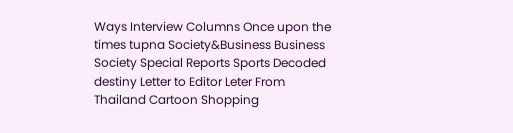Ways Interview Columns Once upon the times tupna Society&Business Business Society Special Reports Sports Decoded destiny Letter to Editor Leter From Thailand Cartoon Shopping